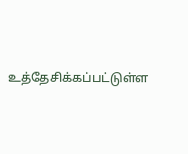உத்தேசிக்கப்பட்டுள்ள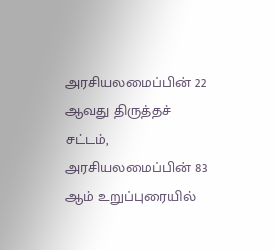அரசியலமைப்பின் 22 ஆவது திருத்தச் சட்டம், அரசியலமைப்பின் 83 ஆம் உறுப்புரையில்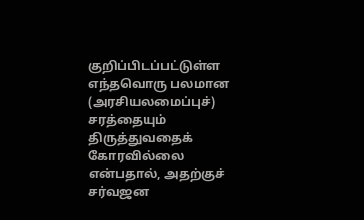குறிப்பிடப்பட்டுள்ள எந்தவொரு பலமான (அரசியலமைப்புச்) சரத்தையும் திருத்துவதைக் கோரவில்லை என்பதால், அதற்குச் சர்வஜன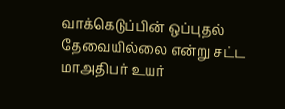வாக்கெடுப்பின் ஒப்புதல் தேவையில்லை என்று சட்ட மாஅதிபர் உயர்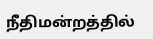நீதிமன்றத்தில்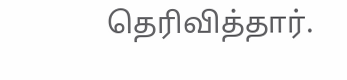தெரிவித்தார்.